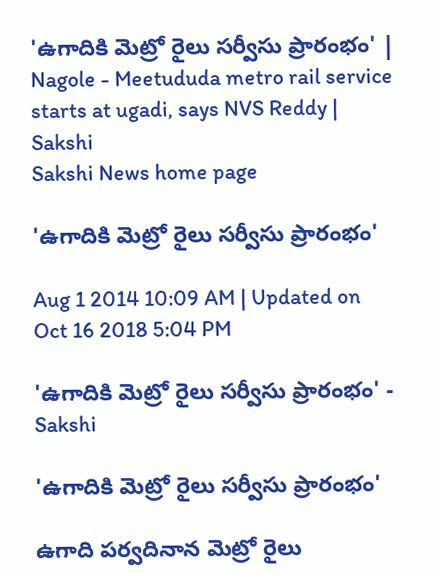'ఉగాదికి మెట్రో రైలు సర్వీసు ప్రారంభం' | Nagole - Meetududa metro rail service starts at ugadi, says NVS Reddy | Sakshi
Sakshi News home page

'ఉగాదికి మెట్రో రైలు సర్వీసు ప్రారంభం'

Aug 1 2014 10:09 AM | Updated on Oct 16 2018 5:04 PM

'ఉగాదికి మెట్రో రైలు సర్వీసు ప్రారంభం' - Sakshi

'ఉగాదికి మెట్రో రైలు సర్వీసు ప్రారంభం'

ఉగాది పర్వదినాన మెట్రో రైలు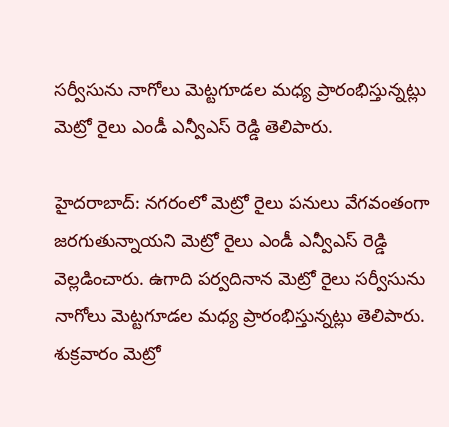సర్వీసును నాగోలు మెట్టగూడల మధ్య ప్రారంభిస్తున్నట్లు మెట్రో రైలు ఎండీ ఎన్వీఎస్ రెడ్డి తెలిపారు.

హైదరాబాద్: నగరంలో మెట్రో రైలు పనులు వేగవంతంగా జరగుతున్నాయని మెట్రో రైలు ఎండీ ఎన్వీఎస్ రెడ్డి వెల్లడించారు. ఉగాది పర్వదినాన మెట్రో రైలు సర్వీసును నాగోలు మెట్టగూడల మధ్య ప్రారంభిస్తున్నట్లు తెలిపారు. శుక్రవారం మెట్రో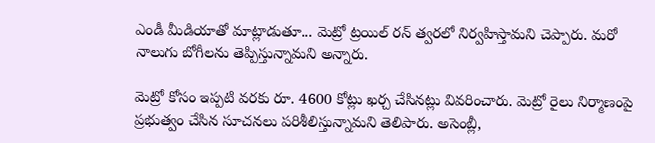ఎండీ మీడియాతో మాట్లాడుతూ... మెట్రో ట్రయిల్ రన్ త్వరలో నిర్వహిస్తామని చెప్పారు. మరో నాలుగు బోగీలను తెప్పిస్తున్నామని అన్నారు.

మెట్రో కోసం ఇప్పటి వరకు రూ. 4600 కోట్లు ఖర్చ చేసినట్లు వివరించారు. మెట్రో రైలు నిర్మాణంపై ప్రభుత్వం చేసిన సూచనలు పరిశీలిస్తున్నామని తెలిపారు. అసెంబ్లీ,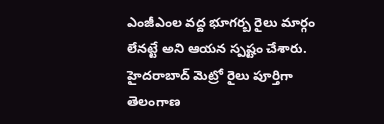ఎంజీఎంల వద్ద భూగర్బ రైలు మార్గం లేనట్టే అని ఆయన స్పష్టం చేశారు. హైదరాబాద్ మెట్రో రైలు పూర్తిగా తెలంగాణ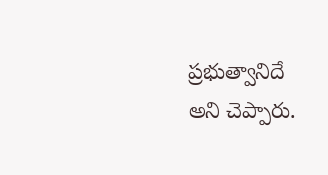ప్రభుత్వానిదే అని చెప్పారు.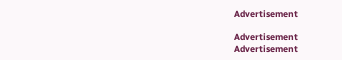Advertisement

Advertisement
Advertisement